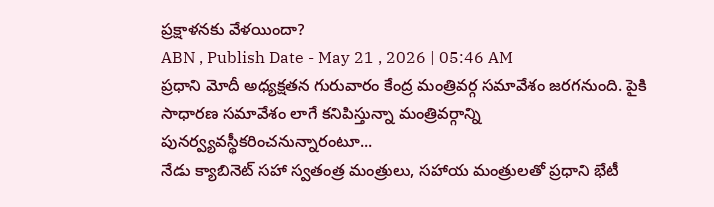ప్రక్షాళనకు వేళయిందా?
ABN , Publish Date - May 21 , 2026 | 05:46 AM
ప్రధాని మోదీ అధ్యక్షతన గురువారం కేంద్ర మంత్రివర్గ సమావేశం జరగనుంది. పైకి సాధారణ సమావేశం లాగే కనిపిస్తున్నా మంత్రివర్గాన్ని పునర్వ్యవస్థీకరించనున్నారంటూ...
నేడు క్యాబినెట్ సహా స్వతంత్ర మంత్రులు, సహాయ మంత్రులతో ప్రధాని భేటీ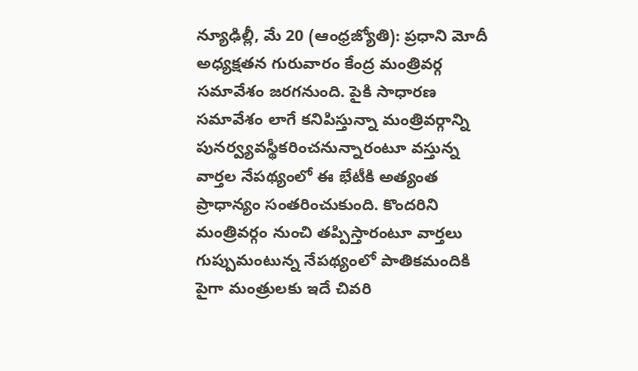న్యూఢిల్లీ, మే 20 (ఆంధ్రజ్యోతి): ప్రధాని మోదీ అధ్యక్షతన గురువారం కేంద్ర మంత్రివర్గ సమావేశం జరగనుంది. పైకి సాధారణ సమావేశం లాగే కనిపిస్తున్నా మంత్రివర్గాన్ని పునర్వ్యవస్థీకరించనున్నారంటూ వస్తున్న వార్తల నేపథ్యంలో ఈ భేటీకి అత్యంత ప్రాధాన్యం సంతరించుకుంది. కొందరిని మంత్రివర్గం నుంచి తప్పిస్తారంటూ వార్తలు గుప్పుమంటున్న నేపథ్యంలో పాతికమందికి పైగా మంత్రులకు ఇదే చివరి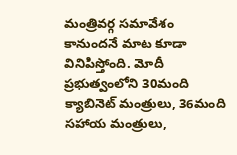మంత్రివర్గ సమావేశం కానుందనే మాట కూడా వినిపిస్తోంది. మోదీ ప్రభుత్వంలోని 30మంది క్యాబినెట్ మంత్రులు, 36మంది సహాయ మంత్రులు,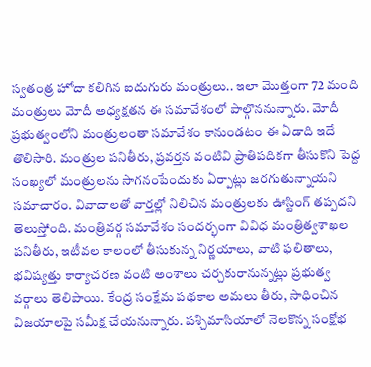స్వతంత్ర హోదా కలిగిన ఐదుగురు మంత్రులు.. ఇలా మొత్తంగా 72 మంది మంత్రులు మోదీ అధ్యక్షతన ఈ సమావేశంలో పాల్గొననున్నారు. మోదీ ప్రభుత్వంలోని మంత్రులంతా సమావేశం కానుండటం ఈ ఏడాది ఇదే తొలిసారి. మంత్రుల పనితీరు, ప్రవర్తన వంటివి ప్రాతిపదికగా తీసుకొని పెద్ద సంఖ్యలో మంత్రులను సాగనంపేందుకు ఏర్పాట్లు జరగుతున్నాయని సమాచారం. వివాదాలతో వార్తల్లో నిలిచిన మంత్రులకు ఊస్టింగ్ తప్పదని తెలుస్తోంది. మంత్రివర్గ సమావేశం సందర్భంగా వివిధ మంత్రిత్వశాఖల పనితీరు, ఇటీవల కాలంలో తీసుకున్న నిర్ణయాలు, వాటి ఫలితాలు, భవిష్యత్తు కార్యాచరణ వంటి అంశాలు చర్చకురానున్నట్లు ప్రభుత్వ వర్గాలు తెలిపాయి. కేంద్ర సంక్షేమ పథకాల అమలు తీరు, సాధించిన విజయాలపై సమీక్ష చేయనున్నారు. పశ్చిమాసియాలో నెలకొన్న సంక్షోభ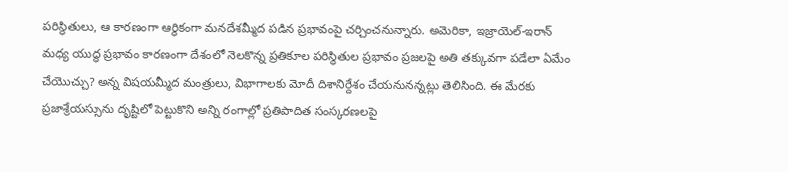పరిస్థితులు, ఆ కారణంగా ఆర్థికంగా మనదేశమ్మీద పడిన ప్రభావంపై చర్చించనున్నారు. అమెరికా, ఇజ్రాయెల్-ఇరాన్ మధ్య యుద్ధ ప్రభావం కారణంగా దేశంలో నెలకొన్న ప్రతికూల పరిస్థితుల ప్రభావం ప్రజలపై అతి తక్కువగా పడేలా ఏమేం చేయొచ్చు? అన్న విషయమ్మీద మంత్రులు, విభాగాలకు మోదీ దిశానిర్దేశం చేయనునన్నట్లు తెలిసింది. ఈ మేరకు ప్రజాశ్రేయస్సును దృష్టిలో పెట్టుకొని అన్ని రంగాల్లో ప్రతిపాదిత సంస్కరణలపై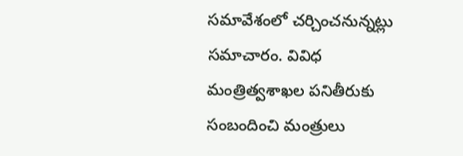సమావేశంలో చర్చించనున్నట్లు సమాచారం. వివిధ మంత్రిత్వశాఖల పనితీరుకు సంబందించి మంత్రులు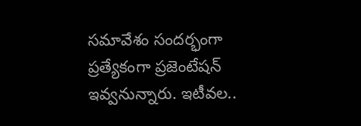సమావేశం సందర్భంగా ప్రత్యేకంగా ప్రజెంటేషన్ ఇవ్వనున్నారు. ఇటీవల..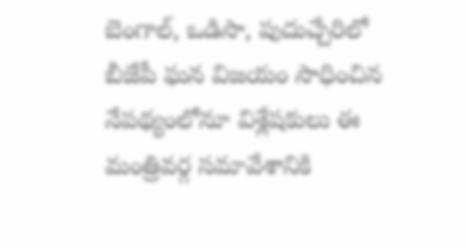బెంగాల్, ఒడిసా, పుదుచ్చేరిలో బీజేపీ ఘన విజయం సాధించిన నేపథ్యంలోనూ విశ్లేషకులు ఈ మంత్రివర్గ సమావేశానికి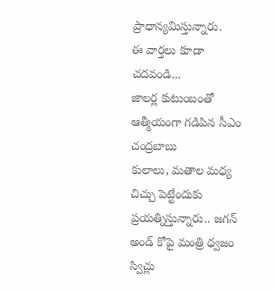ప్రాధాన్యమిస్తున్నారు.
ఈ వార్తలు కూడా చదవండి...
జాలర్ల కుటుంబంతో ఆత్మీయంగా గడిపిన సీఎం చంద్రబాబు
కులాలు, మతాల మధ్య చిచ్చు పెట్టేందుకు ప్రయత్నిస్తున్నారు.. జగన్ అండ్ కోపై మంత్రి ధ్వజం
స్విచ్లు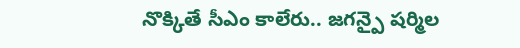నొక్కితే సీఎం కాలేరు.. జగన్పై షర్మిల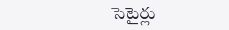సెటైర్లు